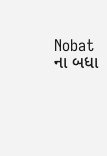Nobat ના બધા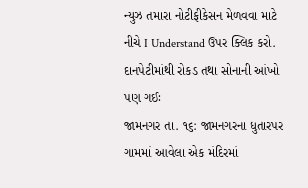ન્યુઝ તમારા નોટીફીકેસન મેળવવા માટે નીચે I Understand ઉપર ક્લિક કરો.
દાનપેટીમાંથી રોકડ તથા સોનાની આંખો પણ ગઈઃ
જામનગર તા. ૧૬: જામનગરના ધુતારપર ગામમાં આવેલા એક મંદિરમાં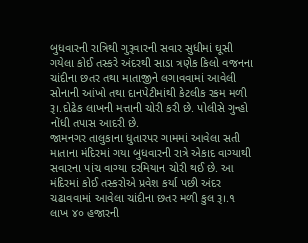બુધવારની રાત્રિથી ગુરૂવારની સવાર સુધીમાં ઘૂસી ગયેલા કોઈ તસ્કરે અંદરથી સાડા ત્રણેક કિલો વજનના ચાંદીના છતર તથા માતાજીને લગાવવામાં આવેલી સોનાની આંખો તથા દાનપેટીમાંથી કેટલીક રકમ મળી રૂ।.દોઢેક લાખની મત્તાની ચોરી કરી છે. પોલીસે ગુન્હો નોંધી તપાસ આદરી છે.
જામનગર તાલુકાના ધુતારપર ગામમાં આવેલા સતી માતાના મંદિરમાં ગયા બુધવારની રાત્રે એકાદ વાગ્યાથી સવારના પાંચ વાગ્યા દરમિયાન ચોરી થઈ છે. આ મંદિરમાં કોઈ તસ્કરોએ પ્રવેશ કર્યા પછી અંદર ચઢાવવામાં આવેલા ચાંદીના છતર મળી કુલ રૂ।.૧ લાખ ૪૦ હજારની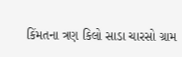કિંમતના ત્રણ કિલો સાડા ચારસો ગ્રામ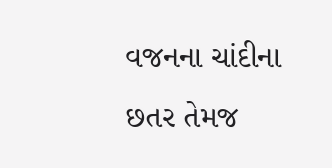વજનના ચાંદીના છતર તેમજ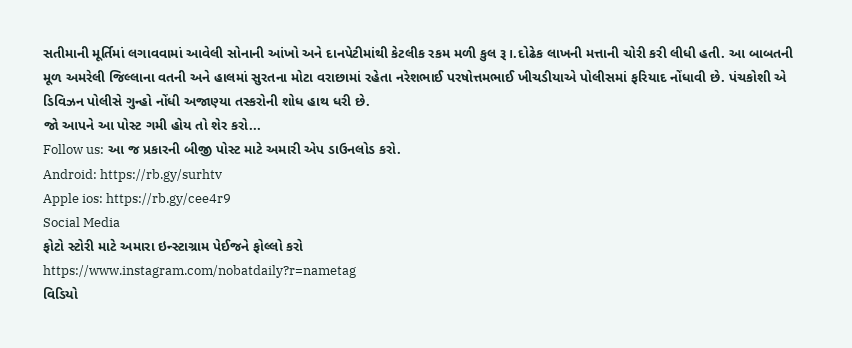સતીમાની મૂર્તિમાં લગાવવામાં આવેલી સોનાની આંખો અને દાનપેટીમાંથી કેટલીક રકમ મળી કુલ રૂ।.દોઢેક લાખની મત્તાની ચોરી કરી લીધી હતી. આ બાબતની મૂળ અમરેલી જિલ્લાના વતની અને હાલમાં સુરતના મોટા વરાછામાં રહેતા નરેશભાઈ પરષોત્તમભાઈ ખીચડીયાએ પોલીસમાં ફરિયાદ નોંધાવી છે. પંચકોશી એ ડિવિઝન પોલીસે ગુન્હો નોંધી અજાણ્યા તસ્કરોની શોધ હાથ ધરી છે.
જો આપને આ પોસ્ટ ગમી હોય તો શેર કરો...
Follow us: આ જ પ્રકારની બીજી પોસ્ટ માટે અમારી એપ ડાઉનલોડ કરો.
Android: https://rb.gy/surhtv
Apple ios: https://rb.gy/cee4r9
Social Media
ફોટો સ્ટોરી માટે અમારા ઇન્સ્ટાગ્રામ પેઈજને ફોલ્લો કરો
https://www.instagram.com/nobatdaily?r=nametag
વિડિયો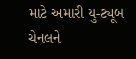માટે અમારી યુ-ટ્યૂબ ચેનલને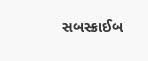સબસ્ક્રાઈબ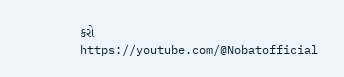કરો
https://youtube.com/@Nobatofficial